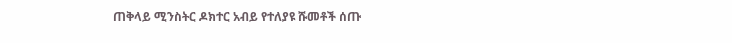ጠቅላይ ሚንስትር ዶክተር አብይ የተለያዩ ሹመቶች ሰጡ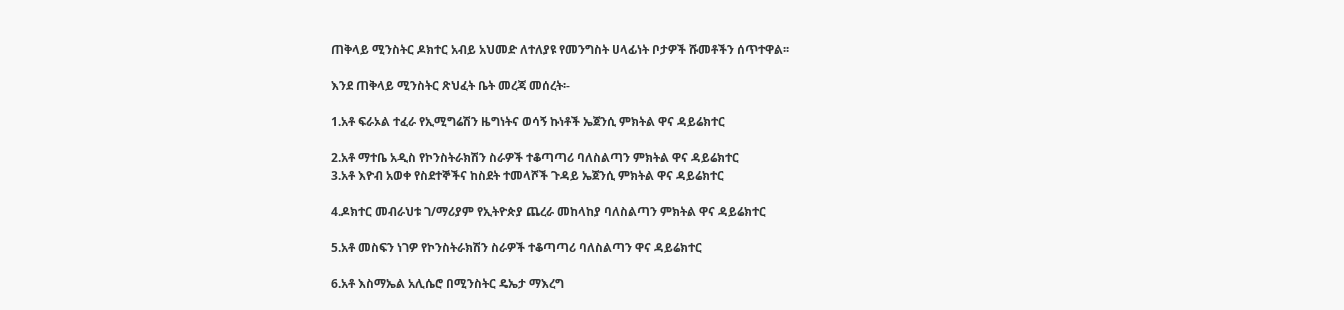ጠቅላይ ሚንስትር ዶክተር አብይ አህመድ ለተለያዩ የመንግስት ሀላፊነት ቦታዎች ሹመቶችን ሰጥተዋል፡፡

እንደ ጠቅላይ ሚንስትር ጽህፈት ቤት መረጃ መሰረት፡-

1.አቶ ፍራኦል ተፈራ የኢሚግሬሽን ዜግነትና ወሳኝ ኩነቶች ኤጀንሲ ምክትል ዋና ዳይሬክተር

2.አቶ ማተቤ አዲስ የኮንስትራክሽን ስራዎች ተቆጣጣሪ ባለስልጣን ምክትል ዋና ዳይሬክተር
3.አቶ እዮብ አወቀ የስደተኞችና ከስደት ተመላሾች ጉዳይ ኤጀንሲ ምክትል ዋና ዳይሬክተር

4.ዶክተር መብራህቱ ገ/ማሪያም የኢትዮጵያ ጨረራ መከላከያ ባለስልጣን ምክትል ዋና ዳይሬክተር

5.አቶ መስፍን ነገዎ የኮንስትራክሽን ስራዎች ተቆጣጣሪ ባለስልጣን ዋና ዳይሬክተር

6.አቶ እስማኤል አሊሴሮ በሚንስትር ዴኤታ ማእረግ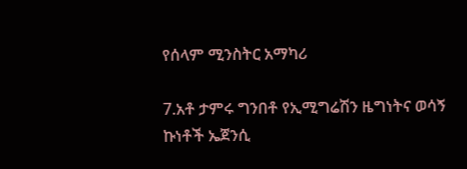የሰላም ሚንስትር አማካሪ

7.አቶ ታምሩ ግንበቶ የኢሚግሬሽን ዜግነትና ወሳኝ ኩነቶች ኤጀንሲ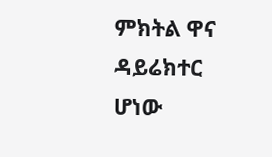ምክትል ዋና ዳይሬክተር
ሆነው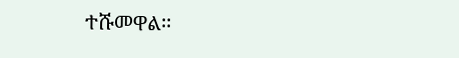ተሹመዋል፡፡